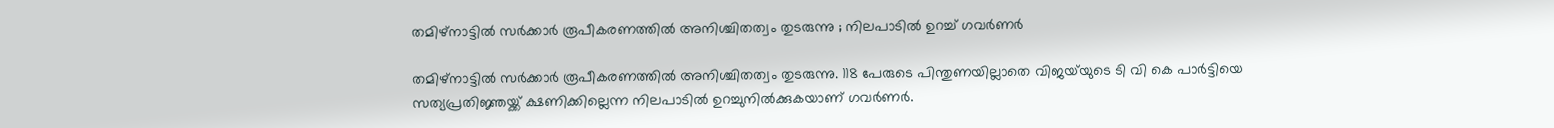തമിഴ്നാട്ടിൽ സർക്കാർ രൂപീകരണത്തിൽ അനിശ്ചിതത്വം തുടരുന്നു ; നിലപാടിൽ ഉറച്ച് ഗവർണർ

തമിഴ്നാട്ടിൽ സർക്കാർ രൂപീകരണത്തിൽ അനിശ്ചിതത്വം തുടരുന്നു. 118 പേരുടെ പിന്തുണയില്ലാതെ വിജയ്‌യുടെ ടി വി കെ പാർട്ടിയെ സത്യപ്രതിജ്ഞയ്ക്ക് ക്ഷണിക്കില്ലെന്ന നിലപാടിൽ ഉറച്ചുനിൽക്കുകയാണ് ഗവർണർ.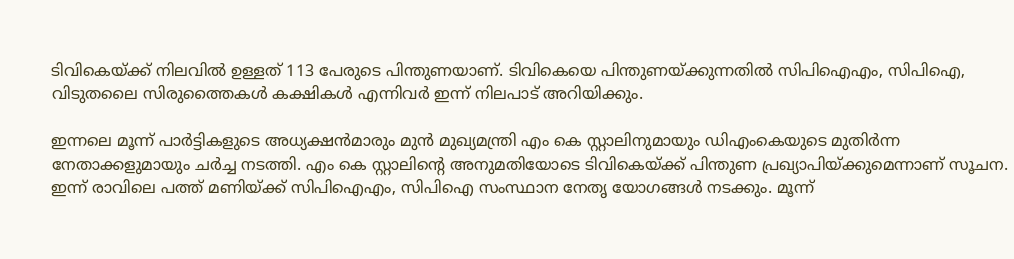ടിവികെയ്ക്ക് നിലവിൽ ഉള്ളത് 113 പേരുടെ പിന്തുണയാണ്. ടിവികെയെ പിന്തുണയ്ക്കുന്നതിൽ സിപിഐഎം, സിപിഐ, വിടുതലൈ സിരുത്തൈകൾ കക്ഷികൾ എന്നിവർ ഇന്ന് നിലപാട് അറിയിക്കും.

ഇന്നലെ മൂന്ന് പാർട്ടികളുടെ അധ്യക്ഷൻമാരും മുൻ മുഖ്യമന്ത്രി എം കെ സ്റ്റാലിനുമായും ഡിഎംകെയുടെ മുതിർന്ന നേതാക്കളുമായും ചർച്ച നടത്തി. എം കെ സ്റ്റാലിന്റെ അനുമതിയോടെ ടിവികെയ്ക്ക് പിന്തുണ പ്രഖ്യാപിയ്ക്കുമെന്നാണ് സൂചന. ഇന്ന് രാവിലെ പത്ത് മണിയ്ക്ക് സിപിഐഎം, സിപിഐ സംസ്ഥാന നേതൃ യോഗങ്ങൾ നടക്കും. മൂന്ന്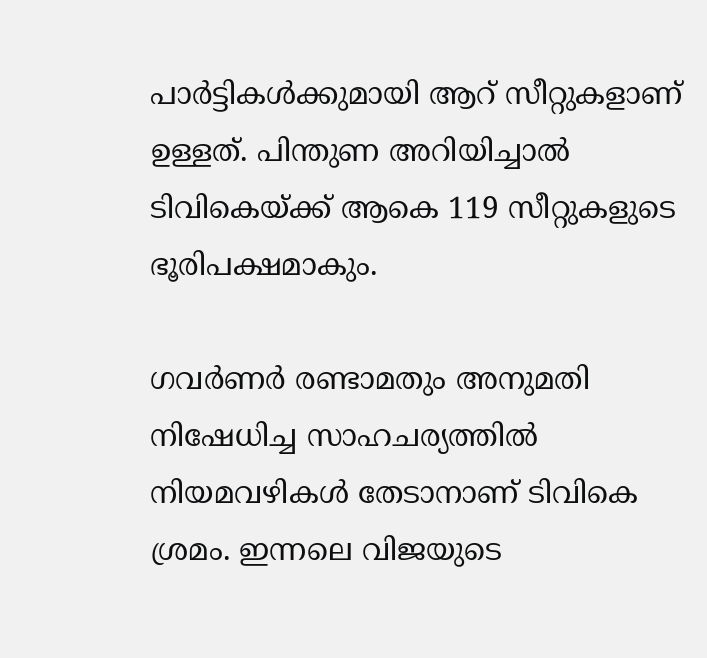പാർട്ടികൾക്കുമായി ആറ് സീറ്റുകളാണ് ഉള്ളത്. പിന്തുണ അറിയിച്ചാൽ ടിവികെയ്ക്ക് ആകെ 119 സീറ്റുകളുടെ ഭൂരിപക്ഷമാകും.

ഗവർണർ രണ്ടാമതും അനുമതി നിഷേധിച്ച സാഹചര്യത്തിൽ നിയമവഴികൾ തേടാനാണ് ടിവികെ ശ്രമം. ഇന്നലെ വിജയുടെ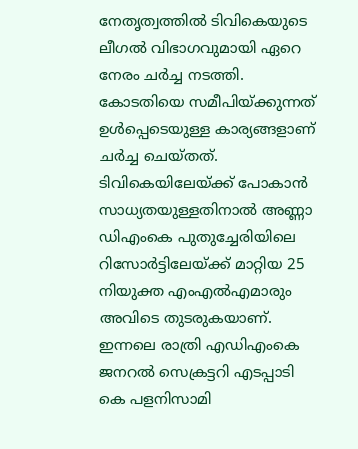നേതൃത്വത്തിൽ ടിവികെയുടെ ലീഗൽ വിഭാഗവുമായി ഏറെ നേരം ചർച്ച നടത്തി. കോടതിയെ സമീപിയ്ക്കുന്നത് ഉൾപ്പെടെയുള്ള കാര്യങ്ങളാണ് ചർച്ച ചെയ്തത്. ടിവികെയിലേയ്ക്ക് പോകാൻ സാധ്യതയുള്ളതിനാൽ അണ്ണാ ഡിഎംകെ പുതുച്ചേരിയിലെ റിസോർട്ടിലേയ്ക്ക് മാറ്റിയ 25 നിയുക്ത എംഎൽഎമാരും അവിടെ തുടരുകയാണ്. ഇന്നലെ രാത്രി എഡിഎംകെ ജനറൽ സെക്രട്ടറി എടപ്പാടി കെ പളനിസാമി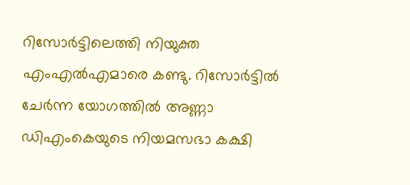റിസോർട്ടിലെത്തി നിയുക്ത എംഎൽഎമാരെ കണ്ടു. റിസോർട്ടിൽ ചേർന്ന യോഗത്തിൽ അണ്ണാ ഡിഎംകെയുടെ നിയമസഭാ കക്ഷി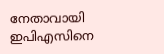നേതാവായി ഇപിഎസിനെ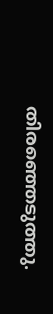തിരഞ്ഞെടുത്തു.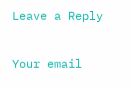Leave a Reply

Your email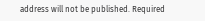address will not be published. Required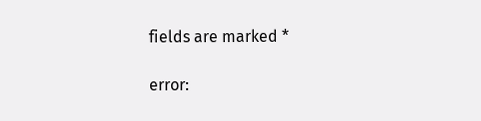fields are marked *

error: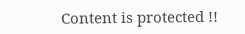Content is protected !!